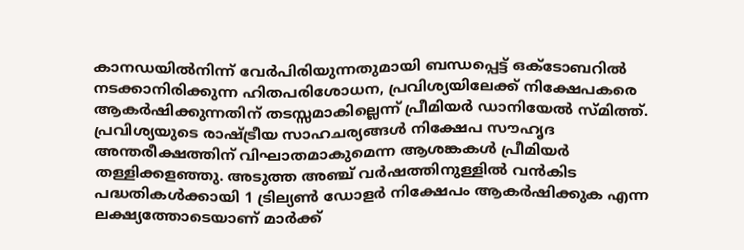കാനഡയിൽനിന്ന് വേർപിരിയുന്നതുമായി ബന്ധപ്പെട്ട് ഒക്ടോബറിൽ നടക്കാനിരിക്കുന്ന ഹിതപരിശോധന, പ്രവിശ്യയിലേക്ക് നിക്ഷേപകരെ ആകർഷിക്കുന്നതിന് തടസ്സമാകില്ലെന്ന് പ്രീമിയർ ഡാനിയേൽ സ്മിത്ത്. പ്രവിശ്യയുടെ രാഷ്ട്രീയ സാഹചര്യങ്ങൾ നിക്ഷേപ സൗഹൃദ അന്തരീക്ഷത്തിന് വിഘാതമാകുമെന്ന ആശങ്കകൾ പ്രീമിയർ തള്ളിക്കളഞ്ഞു. അടുത്ത അഞ്ച് വർഷത്തിനുള്ളിൽ വൻകിട പദ്ധതികൾക്കായി 1 ട്രില്യൺ ഡോളർ നിക്ഷേപം ആകർഷിക്കുക എന്ന ലക്ഷ്യത്തോടെയാണ് മാർക്ക്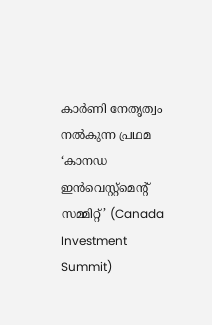കാർണി നേതൃത്വം നൽകുന്ന പ്രഥമ ‘കാനഡ ഇൻവെസ്റ്റ്മെൻ്റ് സമ്മിറ്റ്’ (Canada Investment Summit)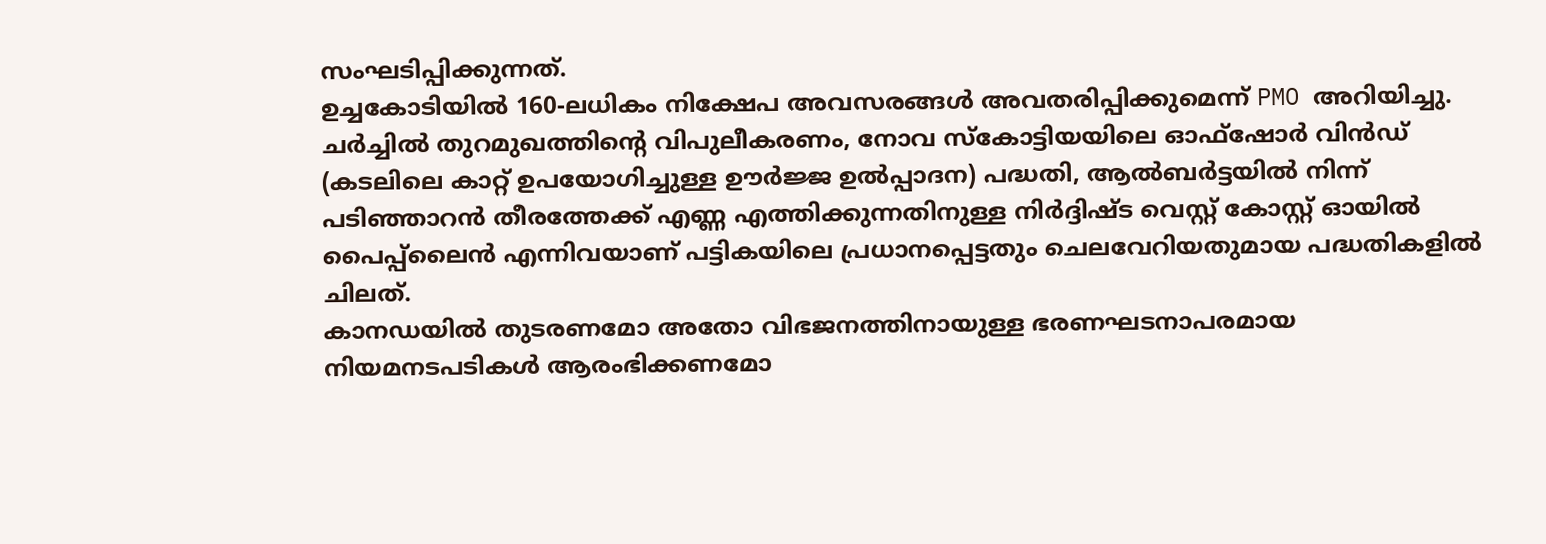സംഘടിപ്പിക്കുന്നത്.
ഉച്ചകോടിയിൽ 160-ലധികം നിക്ഷേപ അവസരങ്ങൾ അവതരിപ്പിക്കുമെന്ന് PMO അറിയിച്ചു. ചർച്ചിൽ തുറമുഖത്തിന്റെ വിപുലീകരണം, നോവ സ്കോട്ടിയയിലെ ഓഫ്ഷോർ വിൻഡ് (കടലിലെ കാറ്റ് ഉപയോഗിച്ചുള്ള ഊർജ്ജ ഉൽപ്പാദന) പദ്ധതി, ആൽബർട്ടയിൽ നിന്ന് പടിഞ്ഞാറൻ തീരത്തേക്ക് എണ്ണ എത്തിക്കുന്നതിനുള്ള നിർദ്ദിഷ്ട വെസ്റ്റ് കോസ്റ്റ് ഓയിൽ പൈപ്പ്ലൈൻ എന്നിവയാണ് പട്ടികയിലെ പ്രധാനപ്പെട്ടതും ചെലവേറിയതുമായ പദ്ധതികളിൽ ചിലത്.
കാനഡയിൽ തുടരണമോ അതോ വിഭജനത്തിനായുള്ള ഭരണഘടനാപരമായ നിയമനടപടികൾ ആരംഭിക്കണമോ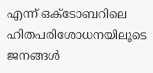എന്ന് ഒക്ടോബറിലെ ഹിതപരിശോധനയിലൂടെ ജനങ്ങൾ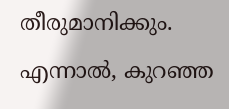തീരുമാനിക്കും. എന്നാൽ, കുറഞ്ഞ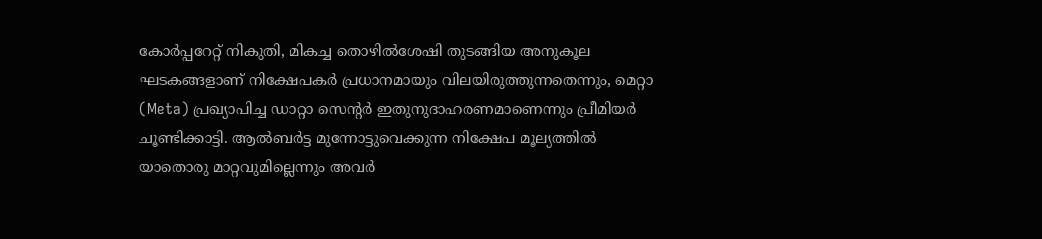കോർപ്പറേറ്റ് നികുതി, മികച്ച തൊഴിൽശേഷി തുടങ്ങിയ അനുകൂല ഘടകങ്ങളാണ് നിക്ഷേപകർ പ്രധാനമായും വിലയിരുത്തുന്നതെന്നും, മെറ്റാ (Meta) പ്രഖ്യാപിച്ച ഡാറ്റാ സെന്റർ ഇതുനുദാഹരണമാണെന്നും പ്രീമിയർ ചൂണ്ടിക്കാട്ടി. ആൽബർട്ട മുന്നോട്ടുവെക്കുന്ന നിക്ഷേപ മൂല്യത്തിൽ യാതൊരു മാറ്റവുമില്ലെന്നും അവർ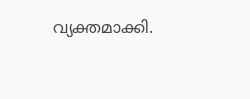വ്യക്തമാക്കി.